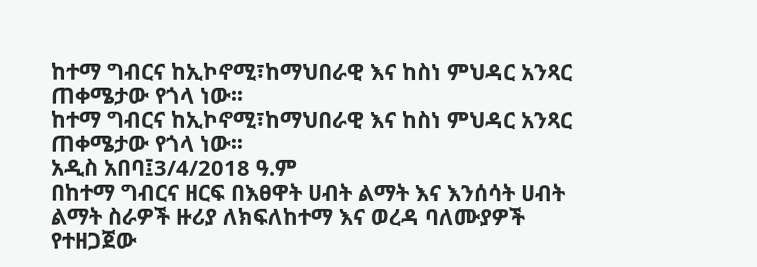ከተማ ግብርና ከኢኮኖሚ፣ከማህበራዊ እና ከስነ ምህዳር አንጻር ጠቀሜታው የጎላ ነው፡፡
ከተማ ግብርና ከኢኮኖሚ፣ከማህበራዊ እና ከስነ ምህዳር አንጻር ጠቀሜታው የጎላ ነው፡፡
አዲስ አበባ፤3/4/2018 ዓ.ም
በከተማ ግብርና ዘርፍ በእፀዋት ሀብት ልማት እና እንሰሳት ሀብት ልማት ስራዎች ዙሪያ ለክፍለከተማ እና ወረዳ ባለሙያዎች የተዘጋጀው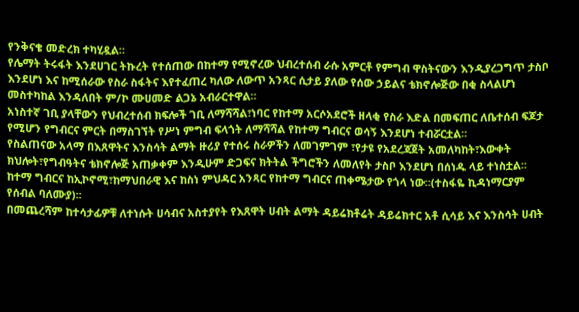የንቅናቄ መድረክ ተካሂዷል።
የሌማት ትሩፋት እንደሀገር ትኩረት የተሰጠው በከተማ የሚኖረው ህብረተሰብ ራሱ አምርቶ የምግብ ዋስትናውን እንዲያረጋግጥ ታስቦ እንደሆነ እና ከሚሰራው የስራ ስፋትና እየተፈጠረ ካለው ለውጥ አንጻር ሲታይ ያለው የሰው ኃይልና ቴክኖሎጅው በቂ ስላልሆነ መስተካከል እንዳለበት ም/ኮ ሙሀመድ ልጋኔ አብራርተዋል።
አነስተኛ ገቢ ያላቸውን የህብረተሰብ ክፍሎች ገቢ ለማሻሻል፣ነባር የከተማ አርሶአደሮች ዘላቂ የስራ እድል በመፍጠር ለቤተሰብ ፍጆታ የሚሆን የግብርና ምርት በማስገኘት የሥነ ምግብ ፍላጎት ለማሻሻል የከተማ ግብርና ወሳኝ እንደሆነ ተብሯርቷል፡፡
የስልጠናው አላማ በእጸዋትና እንስሳት ልማት ዙሪያ የተሰሩ ስራዎችን ለመገምገም ፣የታዩ የአደረጃጀት አመለካከት፣እውቀት ክህሎት፣የግብዓትና ቴክኖሎጅ አጠቃቀም እንዲሁም ድጋፍና ክትትል ችግሮችን ለመለየት ታስቦ እንደሆነ በሰነዱ ላይ ተነስቷል፡፡
ከተማ ግብርና ከኢኮኖሚ፣ከማህበራዊ እና ከስነ ምህዳር አንጻር የከተማ ግብርና ጠቀሜታው የጎላ ነው፡፡(ተስፋዬ ኪዳነማርያም የሰብል ባለሙያ)፡፡
በመጨረሻም ከተሳታፊዎቹ ለተነሱት ሀሳብና አስተያየት የእጸዋት ሀብት ልማት ዳይሬክቶሬት ዳይሬክተር አቶ ሲሳይ እና እንስሳት ሀብት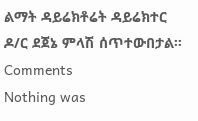ልማት ዳይሬክቶሬት ዳይሬክተር ዶ/ር ደጀኔ ምላሽ ሰጥተውበታል፡፡
Comments
Nothing was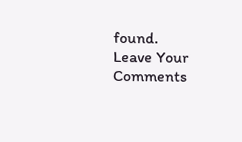found.
Leave Your Comments